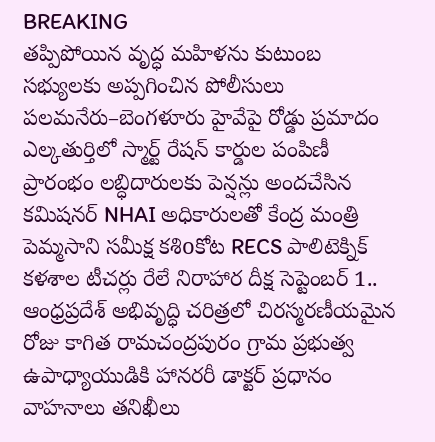BREAKING
తప్పిపోయిన వృద్ధ మహిళను కుటుంబ సభ్యులకు అప్పగించిన పోలీసులు పలమనేరు–బెంగళూరు హైవేపై రోడ్డు ప్రమాదం ఎల్కతుర్తిలో స్మార్ట్ రేషన్ కార్డుల పంపిణీ ప్రారంభం లబ్ధిదారులకు పెన్షన్లు అందచేసిన కమిషనర్ NHAI అధికారులతో కేంద్ర మంత్రి పెమ్మసాని సమీక్ష కశిoకోట RECS పాలిటెక్నిక్ కళశాల టీచర్లు రేలే నిరాహార దీక్ష సెప్టెంబర్ 1.. ఆంధ్రప్రదేశ్ అభివృద్ధి చరిత్రలో చిరస్మరణీయమైన రోజు కాగిత రామచంద్రపురం గ్రామ ప్రభుత్వ ఉపాధ్యాయుడికి హానరరీ డాక్టర్ ప్రధానం వాహనాలు తనిఖీలు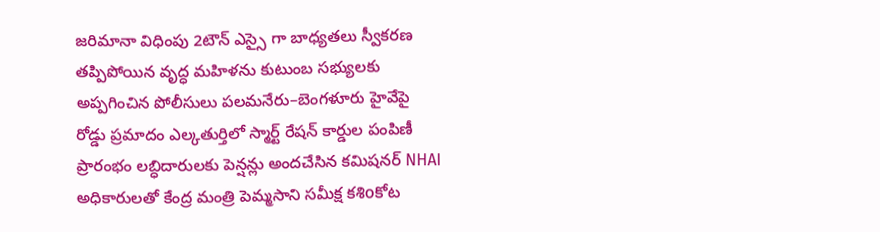జరిమానా విధింపు 2టౌన్ ఎస్సై గా బాధ్యతలు స్వీకరణ తప్పిపోయిన వృద్ధ మహిళను కుటుంబ సభ్యులకు అప్పగించిన పోలీసులు పలమనేరు–బెంగళూరు హైవేపై రోడ్డు ప్రమాదం ఎల్కతుర్తిలో స్మార్ట్ రేషన్ కార్డుల పంపిణీ ప్రారంభం లబ్ధిదారులకు పెన్షన్లు అందచేసిన కమిషనర్ NHAI అధికారులతో కేంద్ర మంత్రి పెమ్మసాని సమీక్ష కశిoకోట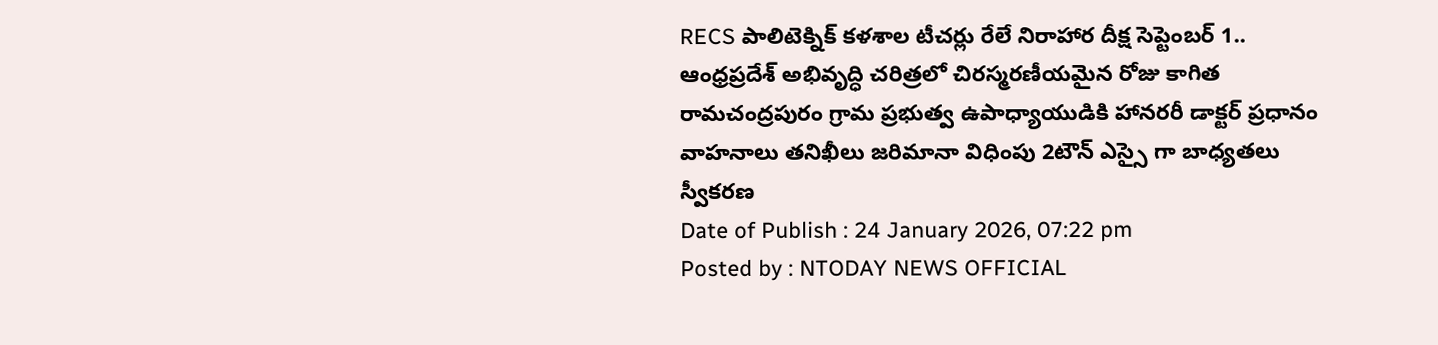RECS పాలిటెక్నిక్ కళశాల టీచర్లు రేలే నిరాహార దీక్ష సెప్టెంబర్ 1.. ఆంధ్రప్రదేశ్ అభివృద్ధి చరిత్రలో చిరస్మరణీయమైన రోజు కాగిత రామచంద్రపురం గ్రామ ప్రభుత్వ ఉపాధ్యాయుడికి హానరరీ డాక్టర్ ప్రధానం వాహనాలు తనిఖీలు జరిమానా విధింపు 2టౌన్ ఎస్సై గా బాధ్యతలు స్వీకరణ
Date of Publish : 24 January 2026, 07:22 pm
Posted by : NTODAY NEWS OFFICIAL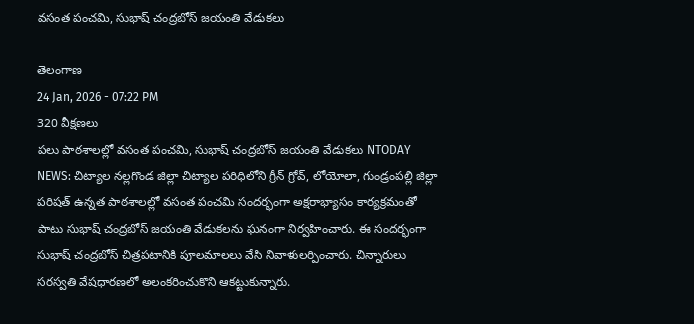వసంత పంచమి, సుభాష్ చంద్రబోస్ జయంతి వేడుకలు

తెలంగాణ
24 Jan, 2026 - 07:22 PM
320 వీక్షణలు
పలు పాఠశాలల్లో వసంత పంచమి, సుభాష్ చంద్రబోస్ జయంతి వేడుకలు NTODAY NEWS: చిట్యాల నల్లగొండ జిల్లా చిట్యాల పరిధిలోని గ్రీన్ గ్రోవ్, లోయోలా, గుండ్రంపల్లి జిల్లా పరిషత్ ఉన్నత పాఠశాలల్లో వసంత పంచమి సందర్భంగా అక్షరాభ్యాసం కార్యక్రమంతో పాటు సుభాష్ చంద్రబోస్ జయంతి వేడుకలను ఘనంగా నిర్వహించారు. ఈ సందర్భంగా సుభాష్ చంద్రబోస్ చిత్రపటానికి పూలమాలలు వేసి నివాళులర్పించారు. చిన్నారులు సరస్వతి వేషధారణలో అలంకరించుకొని ఆకట్టుకున్నారు.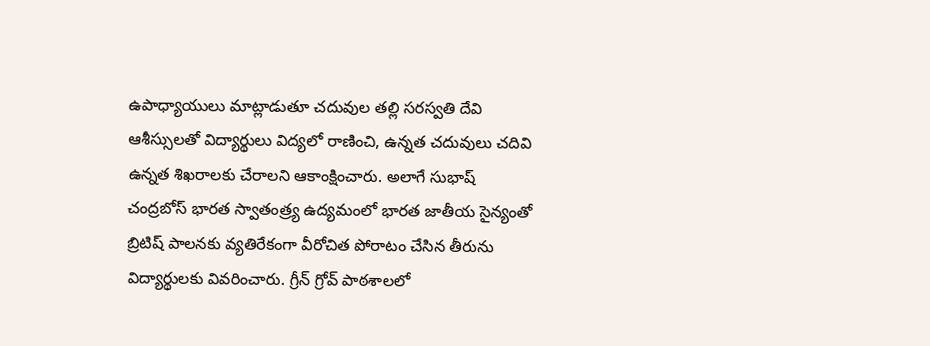ఉపాధ్యాయులు మాట్లాడుతూ చదువుల తల్లి సరస్వతి దేవి ఆశీస్సులతో విద్యార్థులు విద్యలో రాణించి, ఉన్నత చదువులు చదివి ఉన్నత శిఖరాలకు చేరాలని ఆకాంక్షించారు. అలాగే సుభాష్ చంద్రబోస్ భారత స్వాతంత్ర్య ఉద్యమంలో భారత జాతీయ సైన్యంతో బ్రిటిష్ పాలనకు వ్యతిరేకంగా వీరోచిత పోరాటం చేసిన తీరును విద్యార్థులకు వివరించారు. గ్రీన్ గ్రోవ్ పాఠశాలలో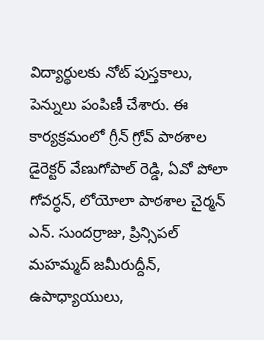విద్యార్థులకు నోట్ పుస్తకాలు, పెన్నులు పంపిణీ చేశారు. ఈ కార్యక్రమంలో గ్రీన్ గ్రోవ్ పాఠశాల డైరెక్టర్ వేణుగోపాల్ రెడ్డి, ఏవో పోలా గోవర్ధన్, లోయోలా పాఠశాల చైర్మన్ ఎన్. సుందర్రాజు, ప్రిన్సిపల్ మహమ్మద్ జమీరుద్దీన్, ఉపాధ్యాయులు,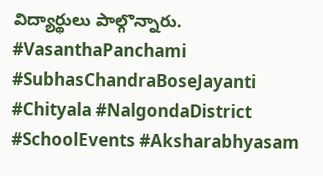విద్యార్థులు పాల్గొన్నారు. #VasanthaPanchami #SubhasChandraBoseJayanti #Chityala #NalgondaDistrict #SchoolEvents #Aksharabhyasam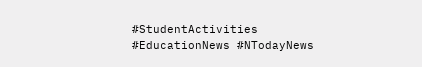#StudentActivities #EducationNews #NTodayNews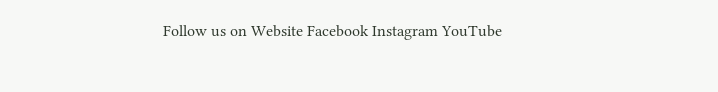Follow us on Website Facebook Instagram YouTube